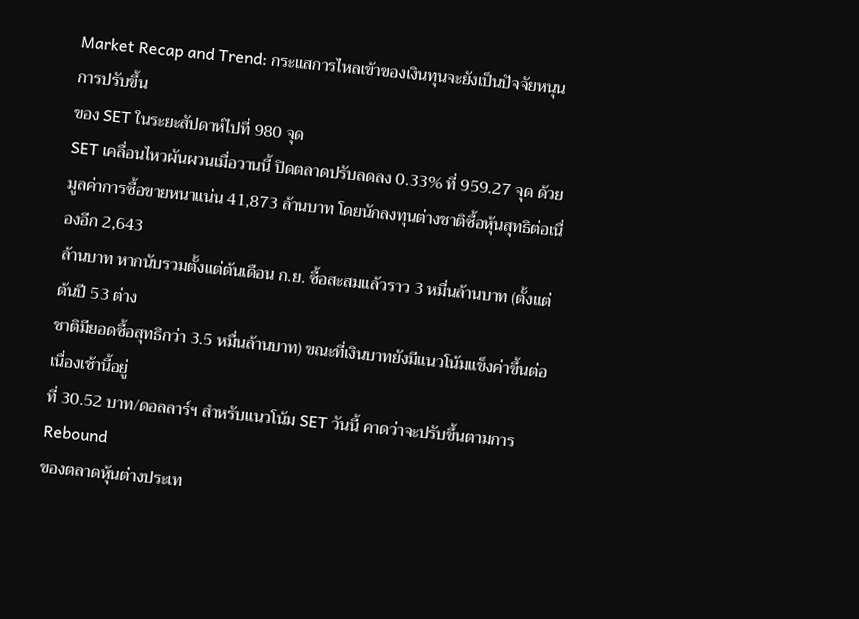Market Recap and Trend: กระแสการไหลเข้าของเงินทุนจะยังเป็นปัจจัยหนุนการปรับขึ้น
ของ SET ในระยะสัปดาห์ไปที่ 980 จุด
SET เคลื่อนไหวผันผวนเมื่อวานนี้ ปิดตลาดปรับลดลง 0.33% ที่ 959.27 จุด ด้วย
มูลค่าการซื้อขายหนาแน่น 41,873 ล้านบาท โดยนักลงทุนต่างชาติซื้อหุ้นสุทธิต่อเนื่องอีก 2,643
ล้านบาท หากนับรวมตั้งแต่ต้นเดือน ก.ย. ซื้อสะสมแล้วราว 3 หมื่นล้านบาท (ตั้งแต่ต้นปี 53 ต่าง
ชาติมียอดซื้อสุทธิกว่า 3.5 หมื่นล้านบาท) ขณะที่เงินบาทยังมีแนวโน้มแข็งค่าขึ้นต่อเนื่องเช้านี้อยู่
ที่ 30.52 บาท/ดอลลาร์ฯ สำหรับแนวโน้ม SET วันนี้ คาดว่าจะปรับขึ้นตามการ Rebound
ของตลาดหุ้นต่างประเท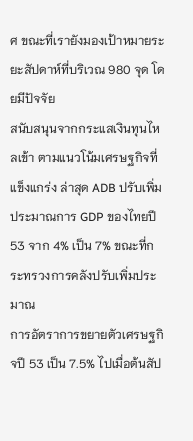ศ ขณะที่เรายังมองเป้าหมายระยะสัปดาห์ที่บริเวณ 980 จุด โดยมีปัจจัย
สนับสนุนจากกระแสเงินทุนไหลเข้า ตามแนวโน้มเศรษฐกิจที่แข็งแกร่ง ล่าสุด ADB ปรับเพิ่ม
ประมาณการ GDP ของไทยปี 53 จาก 4% เป็น 7% ขณะที่กระทรวงการคลังปรับเพิ่มประมาณ
การอัตราการขยายตัวเศรษฐกิจปี 53 เป็น 7.5% ไปเมื่อต้นสัป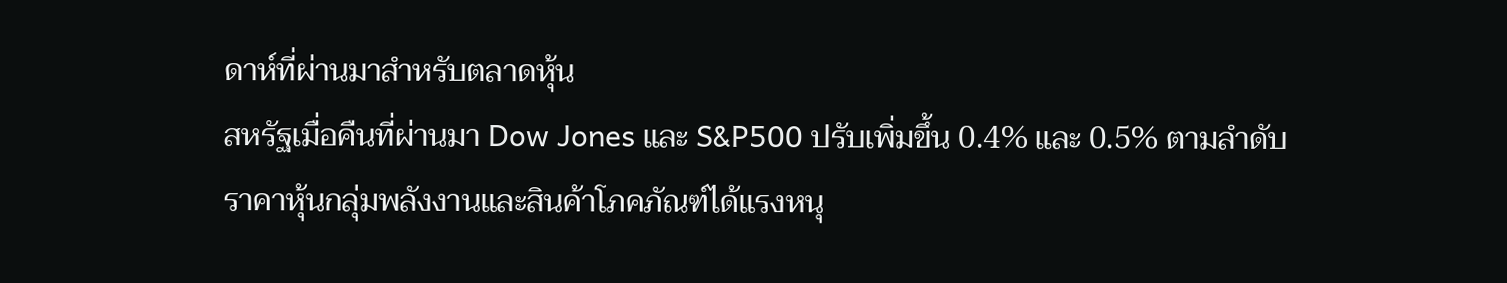ดาห์ที่ผ่านมาสำหรับตลาดหุ้น
สหรัฐเมื่อคืนที่ผ่านมา Dow Jones และ S&P500 ปรับเพิ่มขึ้น 0.4% และ 0.5% ตามลำดับ
ราคาหุ้นกลุ่มพลังงานและสินค้าโภคภัณฑ์ได้แรงหนุ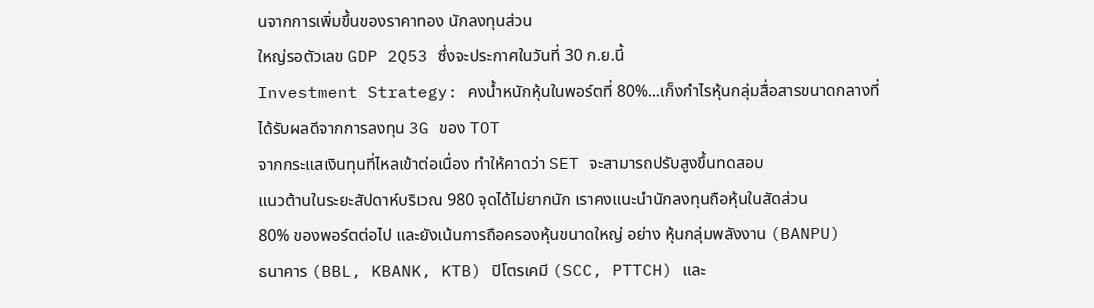นจากการเพิ่มขึ้นของราคาทอง นักลงทุนส่วน
ใหญ่รอตัวเลข GDP 2Q53 ซึ่งจะประกาศในวันที่ 30 ก.ย.นี้
Investment Strategy: คงน้ำหนักหุ้นในพอร์ตที่ 80%...เก็งกำไรหุ้นกลุ่มสื่อสารขนาดกลางที่
ได้รับผลดีจากการลงทุน 3G ของ TOT
จากกระแสเงินทุนที่ไหลเข้าต่อเนื่อง ทำให้คาดว่า SET จะสามารถปรับสูงขึ้นทดสอบ
แนวต้านในระยะสัปดาห์บริเวณ 980 จุดได้ไม่ยากนัก เราคงแนะนำนักลงทุนถือหุ้นในสัดส่วน
80% ของพอร์ตต่อไป และยังเน้นการถือครองหุ้นขนาดใหญ่ อย่าง หุ้นกลุ่มพลังงาน (BANPU)
ธนาคาร (BBL, KBANK, KTB) ปิโตรเคมี (SCC, PTTCH) และ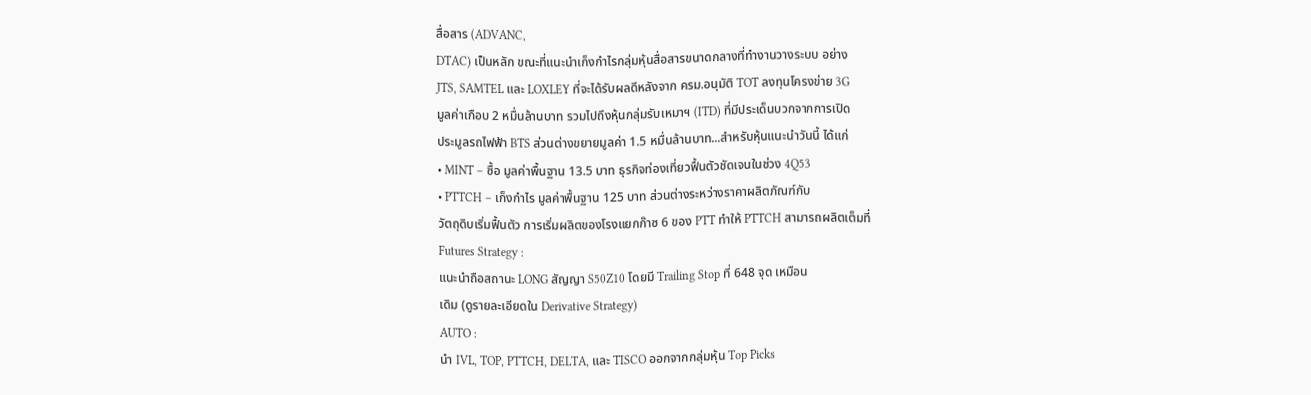สื่อสาร (ADVANC,
DTAC) เป็นหลัก ขณะที่แนะนำเก็งกำไรกลุ่มหุ้นสื่อสารขนาดกลางที่ทำงานวางระบบ อย่าง
JTS, SAMTEL และ LOXLEY ที่จะได้รับผลดีหลังจาก ครม.อนุมัติ TOT ลงทุนโครงข่าย 3G
มูลค่าเกือบ 2 หมื่นล้านบาท รวมไปถึงหุ้นกลุ่มรับเหมาฯ (ITD) ที่มีประเด็นบวกจากการเปิด
ประมูลรถไฟฟ้า BTS ส่วนต่างขยายมูลค่า 1.5 หมื่นล้านบาท...สำหรับหุ้นแนะนำวันนี้ ได้แก่
• MINT – ซื้อ มูลค่าพื้นฐาน 13.5 บาท ธุรกิจท่องเที่ยวฟื้นตัวชัดเจนในช่วง 4Q53
• PTTCH – เก็งกำไร มูลค่าพื้นฐาน 125 บาท ส่วนต่างระหว่างราคาผลิตภัณฑ์กับ
วัตถุดิบเริ่มฟื้นตัว การเริ่มผลิตของโรงแยกก๊าซ 6 ของ PTT ทำให้ PTTCH สามารถผลิตเต็มที่
Futures Strategy :
แนะนำถือสถานะ LONG สัญญา S50Z10 โดยมี Trailing Stop ที่ 648 จุด เหมือน
เดิม (ดูรายละเอียดใน Derivative Strategy)
AUTO :
นำ IVL, TOP, PTTCH, DELTA, และ TISCO ออกจากกลุ่มหุ้น Top Picks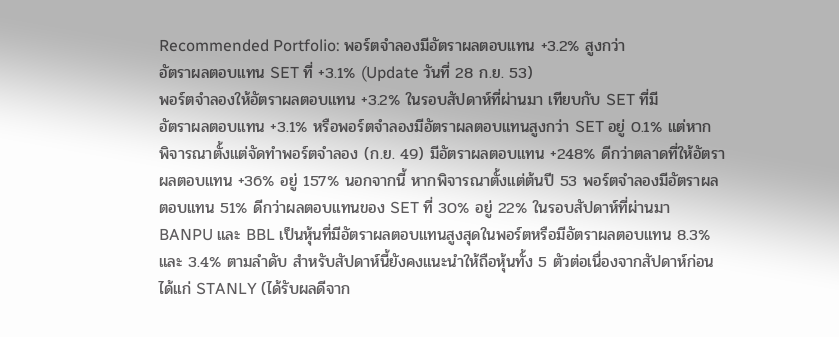Recommended Portfolio: พอร์ตจำลองมีอัตราผลตอบแทน +3.2% สูงกว่า
อัตราผลตอบแทน SET ที่ +3.1% (Update วันที่ 28 ก.ย. 53)
พอร์ตจำลองให้อัตราผลตอบแทน +3.2% ในรอบสัปดาห์ที่ผ่านมา เทียบกับ SET ที่มี
อัตราผลตอบแทน +3.1% หรือพอร์ตจำลองมีอัตราผลตอบแทนสูงกว่า SET อยู่ 0.1% แต่หาก
พิจารณาตั้งแต่จัดทำพอร์ตจำลอง (ก.ย. 49) มีอัตราผลตอบแทน +248% ดีกว่าตลาดที่ให้อัตรา
ผลตอบแทน +36% อยู่ 157% นอกจากนี้ หากพิจารณาตั้งแต่ต้นปี 53 พอร์ตจำลองมีอัตราผล
ตอบแทน 51% ดีกว่าผลตอบแทนของ SET ที่ 30% อยู่ 22% ในรอบสัปดาห์ที่ผ่านมา
BANPU และ BBL เป็นหุ้นที่มีอัตราผลตอบแทนสูงสุดในพอร์ตหรือมีอัตราผลตอบแทน 8.3%
และ 3.4% ตามลำดับ สำหรับสัปดาห์นี้ยังคงแนะนำให้ถือหุ้นทั้ง 5 ตัวต่อเนื่องจากสัปดาห์ก่อน
ได้แก่ STANLY (ได้รับผลดีจาก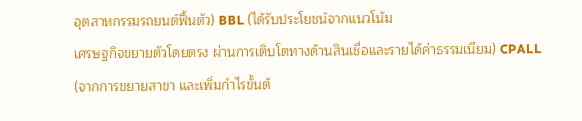อุตสาหกรรมรถยนต์ฟื้นตัว) BBL (ได้รับประโยชน์จากแนวโน้ม
เศรษฐกิจขยายตัวโดยตรง ผ่านการเติบโตทางด้านสินเชื่อและรายได้ค่าธรรมเนียม) CPALL
(จากการขยายสาขา และเพิ่มกำไรขั้นต้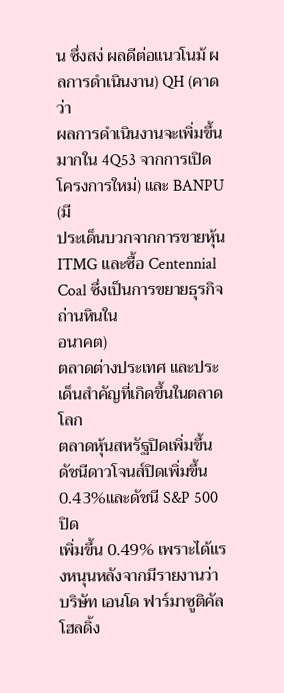น ซึ่งสง่ ผลดีต่อแนวโนม้ ผลการดำเนินงาน) QH (คาดว่า
ผลการดำเนินงานจะเพิ่มขึ้นมากใน 4Q53 จากการเปิดโครงการใหม่) และ BANPU (มี
ประเด็นบวกจากการขายหุ้น ITMG และซื้อ Centennial Coal ซึ่งเป็นการขยายธุรกิจถ่านหินใน
อนาคต)
ตลาดต่างประเทศ และประเด็นสำคัญที่เกิดขึ้นในตลาดโลก
ตลาดหุ้นสหรัฐปิดเพิ่มขึ้น ดัชนีดาวโจนส์ปิดเพิ่มขึ้น 0.43%และดัชนี S&P 500 ปิด
เพิ่มขึ้น 0.49% เพราะได้แรงหนุนหลังจากมีรายงานว่าบริษัท เอนโด ฟาร์มาซูติคัล โฮลดิ้ง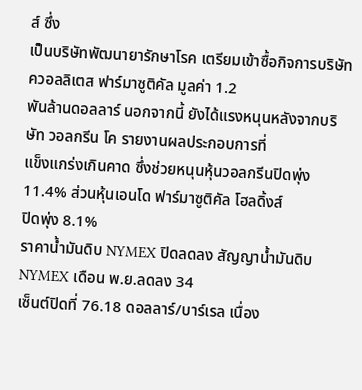ส์ ซึ่ง
เป็นบริษัทพัฒนายารักษาโรค เตรียมเข้าซื้อกิจการบริษัท ควอลลิเตส ฟาร์มาซูติคัล มูลค่า 1.2
พันล้านดอลลาร์ นอกจากนี้ ยังได้แรงหนุนหลังจากบริษัท วอลกรีน โค รายงานผลประกอบการที่
แข็งแกร่งเกินคาด ซึ่งช่วยหนุนหุ้นวอลกรีนปิดพุ่ง 11.4% ส่วนหุ้นเอนโด ฟาร์มาซูติคัล โฮลดิ้งส์
ปิดพุ่ง 8.1%
ราคาน้ำมันดิบ NYMEX ปิดลดลง สัญญาน้ำมันดิบ NYMEX เดือน พ.ย.ลดลง 34
เซ็นต์ปิดที่ 76.18 ดอลลาร์/บาร์เรล เนื่อง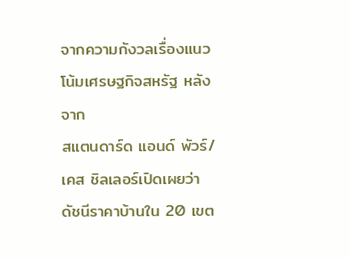จากความกังวลเรื่องแนวโน้มเศรษฐกิจสหรัฐ หลังจาก
สแตนดาร์ด แอนด์ พัวร์/เคส ชิลเลอร์เปิดเผยว่า ดัชนีราคาบ้านใน 20 เขต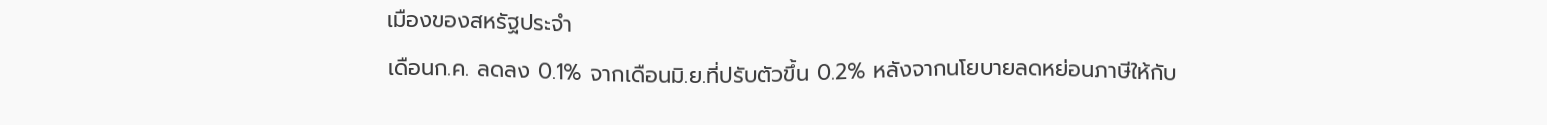เมืองของสหรัฐประจำ
เดือนก.ค. ลดลง 0.1% จากเดือนมิ.ย.ที่ปรับตัวขึ้น 0.2% หลังจากนโยบายลดหย่อนภาษีให้กับ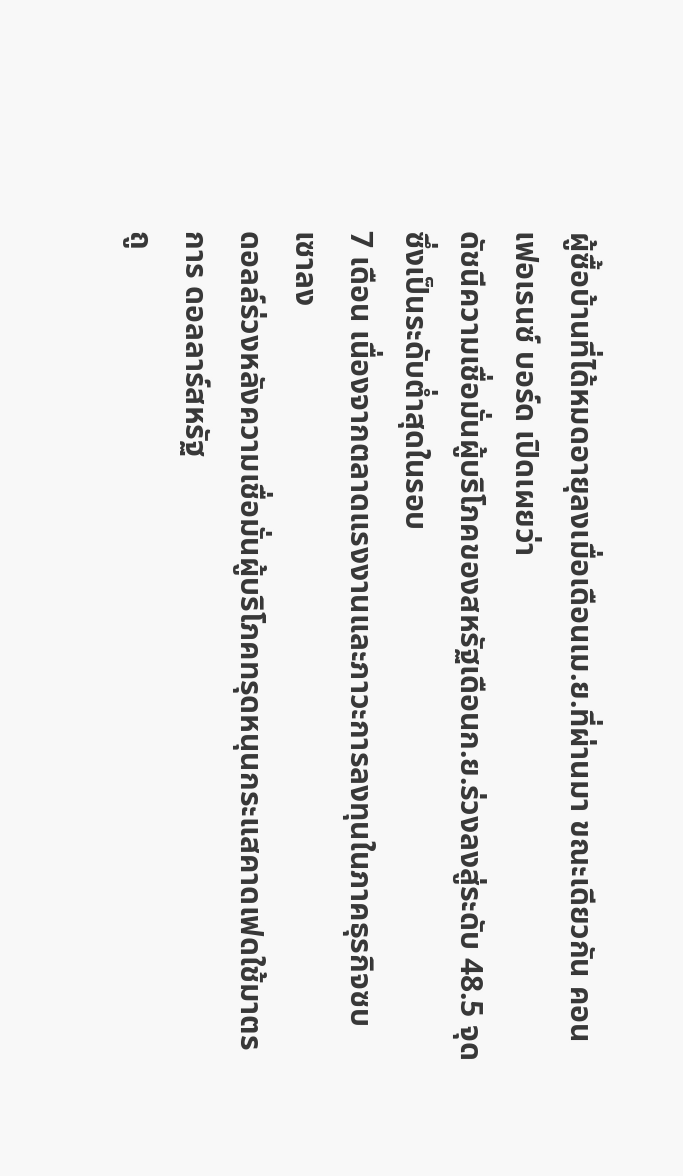ผู้ซื้อบ้านที่ได้หมดอายุลงเมื่อเดือนเม.ย.ที่ผ่านมา ขณะเดียวกัน คอนเฟอเรนซ์ บอร์ด เปิดเผยว่า
ดัชนีความเชื่อมั่นผู้บริโภคของสหรัฐเดือนก.ย.ร่วงลงสู่ระดับ 48.5 จุด ซึ่งเป็นระดับต่ำสุดในรอบ
7 เดือน เนื่องจากตลาดแรงงานและภาวะการลงทุนในภาคธุรกิจซบเซาลง
ดอลล์ร่วงหลังความเชื่อมั่นผู้บริโภคทรุดหนุนกระแสคาดเฟดใช้มาตรการ ดอลลาร์สหรัฐ
ถู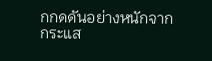กกดดันอย่างหนักจากกระแส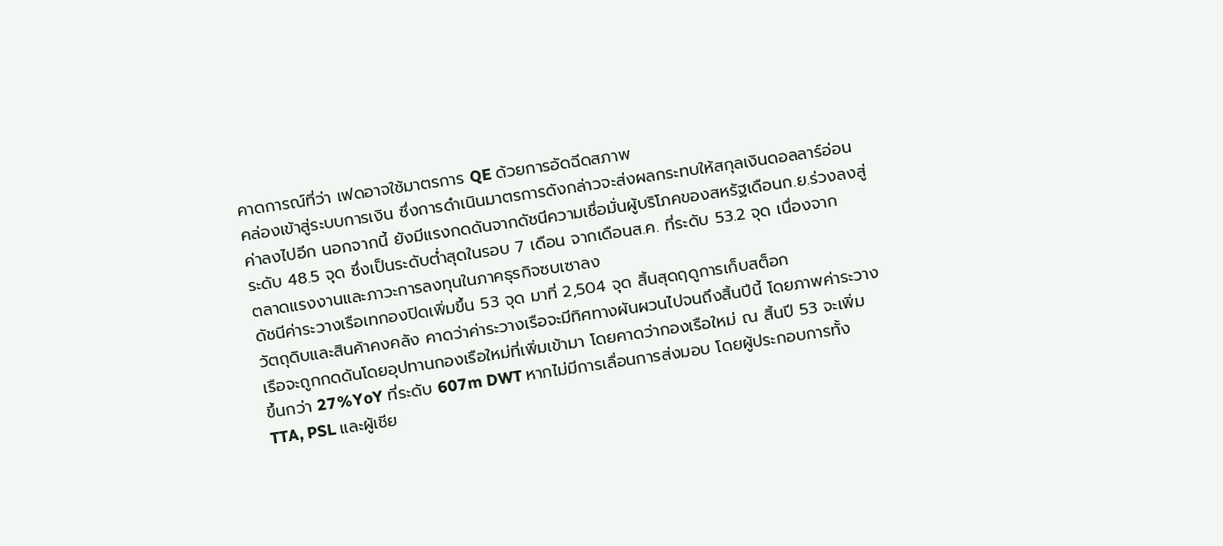คาดการณ์ที่ว่า เฟดอาจใช้มาตรการ QE ด้วยการอัดฉีดสภาพ
คล่องเข้าสู่ระบบการเงิน ซึ่งการดำเนินมาตรการดังกล่าวจะส่งผลกระทบให้สกุลเงินดอลลาร์อ่อน
ค่าลงไปอีก นอกจากนี้ ยังมีแรงกดดันจากดัชนีความเชื่อมั่นผู้บริโภคของสหรัฐเดือนก.ย.ร่วงลงสู่
ระดับ 48.5 จุด ซึ่งเป็นระดับต่ำสุดในรอบ 7 เดือน จากเดือนส.ค. ที่ระดับ 53.2 จุด เนื่องจาก
ตลาดแรงงานและภาวะการลงทุนในภาคธุรกิจซบเซาลง
ดัชนีค่าระวางเรือเทกองปิดเพิ่มขึ้น 53 จุด มาที่ 2,504 จุด สิ้นสุดฤดูการเก็บสต็อก
วัตถุดิบและสินค้าคงคลัง คาดว่าค่าระวางเรือจะมีทิศทางผันผวนไปจนถึงสิ้นปีนี้ โดยภาพค่าระวาง
เรือจะถูกกดดันโดยอุปทานกองเรือใหม่ที่เพิ่มเข้ามา โดยคาดว่ากองเรือใหม่ ณ สิ้นปี 53 จะเพิ่ม
ขึ้นกว่า 27%YoY ที่ระดับ 607m DWT หากไม่มีการเลื่อนการส่งมอบ โดยผู้ประกอบการทั้ง
TTA, PSL และผู้เชีย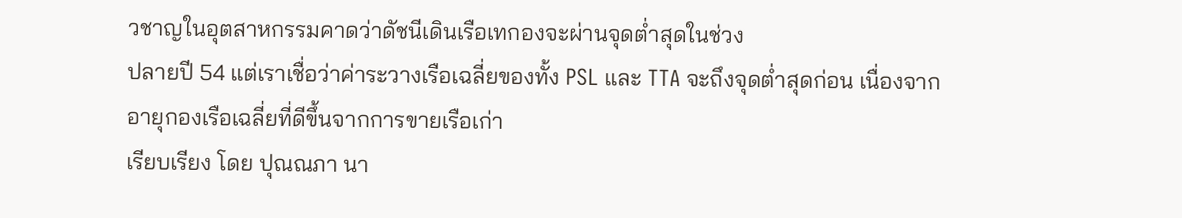วชาญในอุตสาหกรรมคาดว่าดัชนีเดินเรือเทกองจะผ่านจุดต่ำสุดในช่วง
ปลายปี 54 แต่เราเชื่อว่าค่าระวางเรือเฉลี่ยของทั้ง PSL และ TTA จะถึงจุดต่ำสุดก่อน เนื่องจาก
อายุกองเรือเฉลี่ยที่ดีขึ้นจากการขายเรือเก่า
เรียบเรียง โดย ปุณณภา นา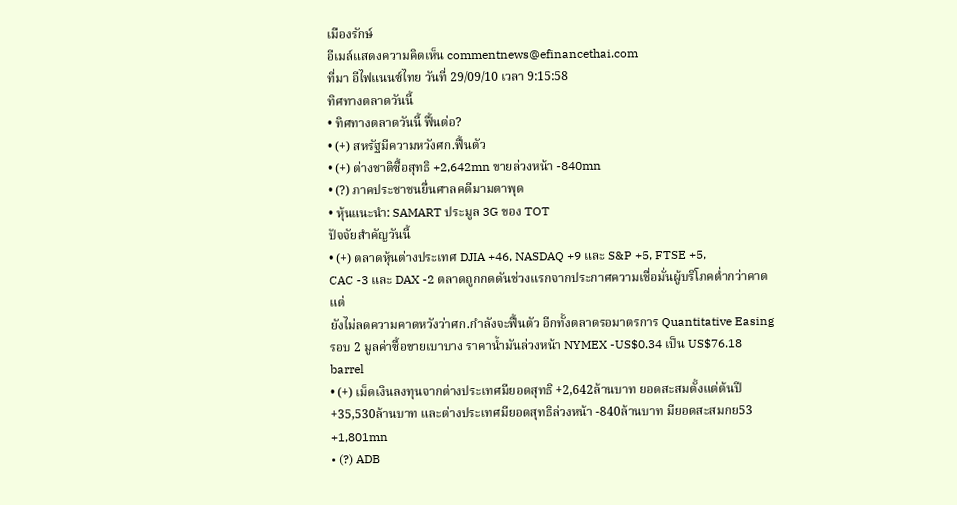เมืองรักษ์
อีเมล์แสดงความคิดเห็น commentnews@efinancethai.com
ที่มา อีไฟแนนซ์ไทย วันที่ 29/09/10 เวลา 9:15:58
ทิศทางตลาดวันนี้
• ทิศทางตลาดวันนี้ ฟื้นต่อ?
• (+) สหรัฐมีความหวังศก.ฟื้นตัว
• (+) ต่างชาติซื้อสุทธิ +2,642mn ขายล่วงหน้า -840mn
• (?) ภาคประชาชนยื่นศาลคดีมามตาพุด
• หุ้นแนะนำ: SAMART ประมูล 3G ของ TOT
ปัจจัยสำคัญวันนี้
• (+) ตลาดหุ้นต่างประเทศ DJIA +46, NASDAQ +9 และ S&P +5, FTSE +5,
CAC -3 และ DAX -2 ตลาดถูกกดดันช่วงแรกจากประกาศความเชื่อมั่นผู้บริโภคต่ำกว่าคาด แต่
ยังไม่ลดความคาดหวังว่าศก.กำลังจะฟื้นตัว อีกทั้งตลาดรอมาตรการ Quantitative Easing
รอบ 2 มูลค่าซื้อขายเบาบาง ราคาน้ำมันล่วงหน้า NYMEX -US$0.34 เป็น US$76.18
barrel
• (+) เม็ดเงินลงทุนจากต่างประเทศมียอดสุทธิ +2,642ล้านบาท ยอดสะสมตั้งแต่ต้นปี
+35,530ล้านบาท และต่างประเทศมียอดสุทธิล่วงหน้า -840ล้านบาท มียอดสะสมกย53
+1,801mn
• (?) ADB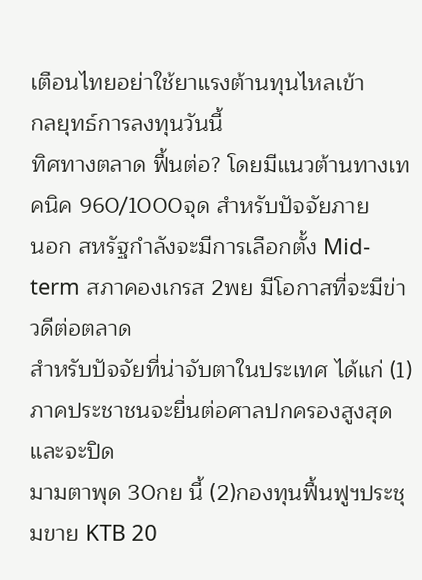เตือนไทยอย่าใช้ยาแรงต้านทุนไหลเข้า
กลยุทธ์การลงทุนวันนี้
ทิศทางตลาด ฟื้นต่อ? โดยมีแนวต้านทางเทคนิค 960/1000จุด สำหรับปัจจัยภาย
นอก สหรัฐกำลังจะมีการเลือกตั้ง Mid-term สภาคองเกรส 2พย มีโอกาสที่จะมีข่าวดีต่อตลาด
สำหรับปัจจัยที่น่าจับตาในประเทศ ได้แก่ (1) ภาคประชาชนจะยื่นต่อศาลปกครองสูงสุดและจะปิด
มามตาพุด 30กย นี้ (2)กองทุนฟื้นฟูฯประชุมขาย KTB 20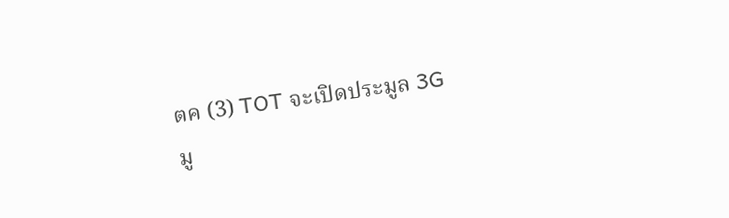ตค (3) TOT จะเปิดประมูล 3G
มู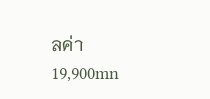ลค่า 19,900mn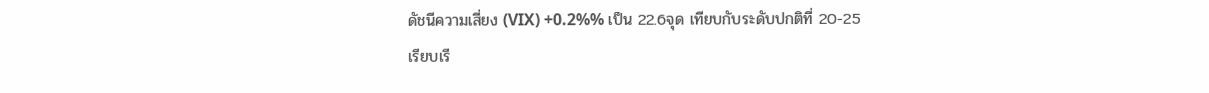ดัชนีความเสี่ยง (VIX) +0.2%% เป็น 22.6จุด เทียบกับระดับปกติที่ 20-25
เรียบเรี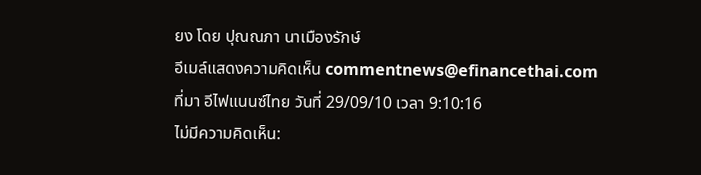ยง โดย ปุณณภา นาเมืองรักษ์
อีเมล์แสดงความคิดเห็น commentnews@efinancethai.com
ที่มา อีไฟแนนซ์ไทย วันที่ 29/09/10 เวลา 9:10:16
ไม่มีความคิดเห็น: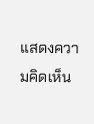แสดงความคิดเห็น